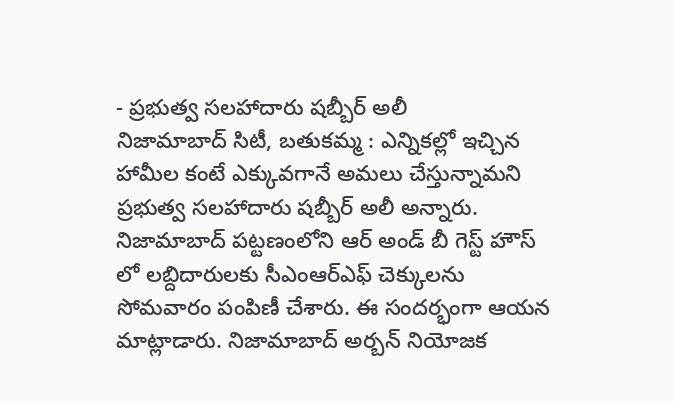- ప్రభుత్వ సలహాదారు షబ్బీర్ అలీ
నిజామాబాద్ సిటీ, బతుకమ్మ : ఎన్నికల్లో ఇచ్చిన హామీల కంటే ఎక్కువగానే అమలు చేస్తున్నామని ప్రభుత్వ సలహాదారు షబ్బీర్ అలీ అన్నారు. నిజామాబాద్ పట్టణంలోని ఆర్ అండ్ బీ గెస్ట్ హౌస్ లో లబ్దిదారులకు సీఎంఆర్ఎఫ్ చెక్కులను సోమవారం పంపిణీ చేశారు. ఈ సందర్భంగా ఆయన మాట్లాడారు. నిజామాబాద్ అర్బన్ నియోజక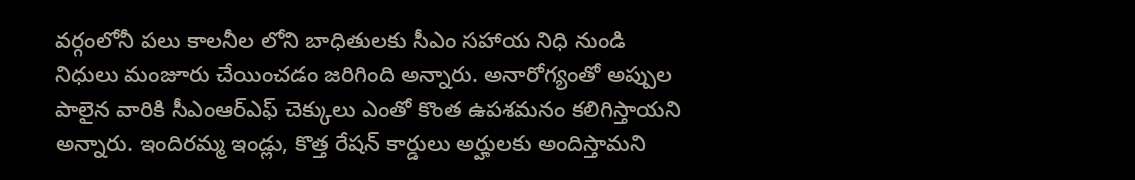వర్గంలోనీ పలు కాలనీల లోని బాధితులకు సీఎం సహాయ నిధి నుండి నిధులు మంజూరు చేయించడం జరిగింది అన్నారు. అనారోగ్యంతో అప్పుల పాలైన వారికి సీఎంఆర్ఎఫ్ చెక్కులు ఎంతో కొంత ఉపశమనం కలిగిస్తాయని అన్నారు. ఇందిరమ్మ ఇండ్లు, కొత్త రేషన్ కార్డులు అర్హులకు అందిస్తామని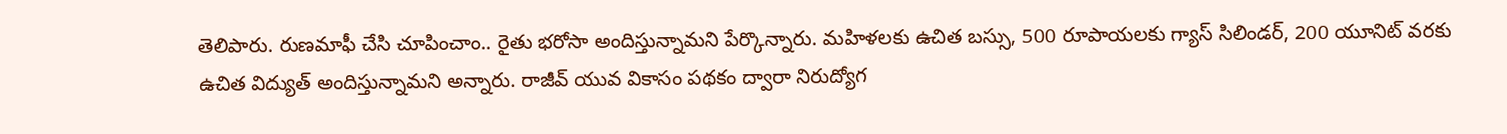తెలిపారు. రుణమాఫీ చేసి చూపించాం.. రైతు భరోసా అందిస్తున్నామని పేర్కొన్నారు. మహిళలకు ఉచిత బస్సు, 500 రూపాయలకు గ్యాస్ సిలిండర్, 200 యూనిట్ వరకు ఉచిత విద్యుత్ అందిస్తున్నామని అన్నారు. రాజీవ్ యువ వికాసం పథకం ద్వారా నిరుద్యోగ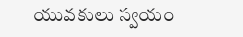యువకులు స్వయం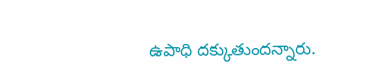ఉపాధి దక్కుతుందన్నారు.